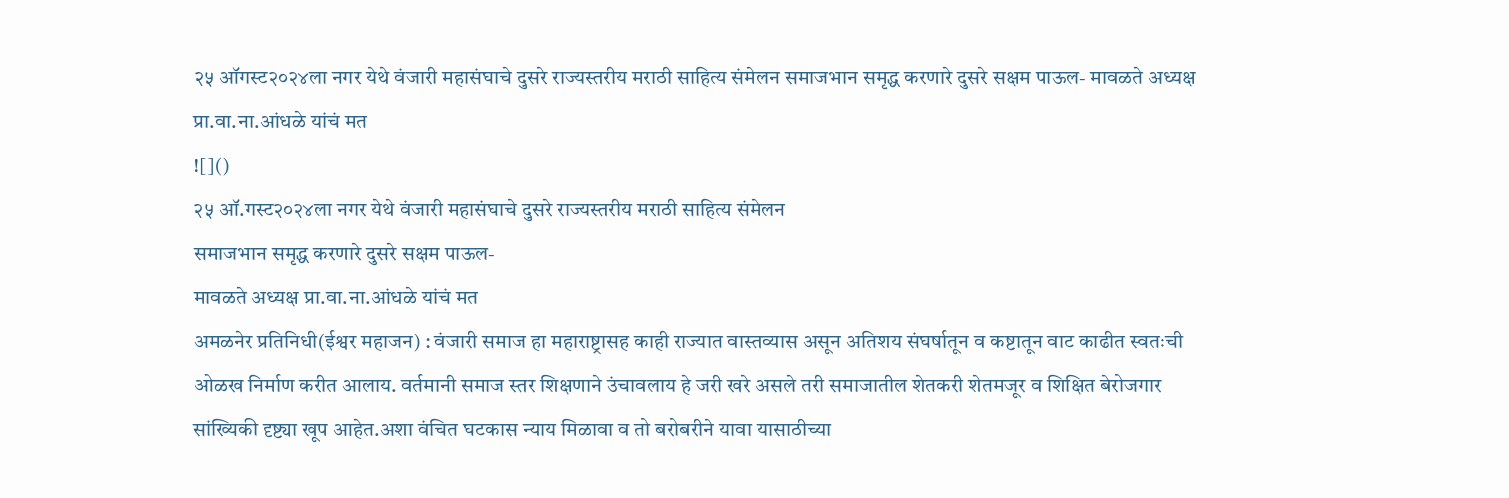२५ ऑगस्ट२०२४ला नगर येथे वंजारी महासंघाचे दुसरे राज्यस्तरीय मराठी साहित्य संमेलन समाजभान समृद्ध करणारे दुसरे सक्षम पाऊल- मावळते अध्यक्ष प्रा.वा.ना.आंधळे यांचं मत
![]()
२५ ऑ.गस्ट२०२४ला नगर येथे वंजारी महासंघाचे दुसरे राज्यस्तरीय मराठी साहित्य संमेलन
समाजभान समृद्ध करणारे दुसरे सक्षम पाऊल-
मावळते अध्यक्ष प्रा.वा.ना.आंधळे यांचं मत
अमळनेर प्रतिनिधी(ईश्वर महाजन) : वंजारी समाज हा महाराष्ट्रासह काही राज्यात वास्तव्यास असून अतिशय संघर्षातून व कष्टातून वाट काढीत स्वतःची ओळख निर्माण करीत आलाय. वर्तमानी समाज स्तर शिक्षणाने उंचावलाय हे जरी खरे असले तरी समाजातील शेतकरी शेतमजूर व शिक्षित बेरोजगार सांख्यिकी दृष्ट्या खूप आहेत.अशा वंचित घटकास न्याय मिळावा व तो बरोबरीने यावा यासाठीच्या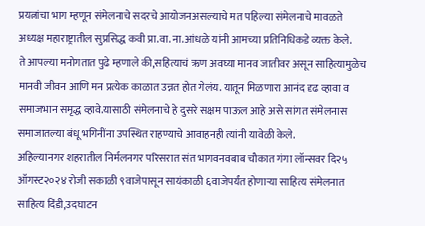प्रयत्नांचा भाग म्हणून संमेलनाचे सदरचे आयोजनअसल्याचे मत पहिल्या संमेलनाचे मावळते अध्यक्ष महाराष्ट्रातील सुप्रसिद्ध कवी प्रा.वा. ना.आंधळे यांनी आमच्या प्रतिनिधिकडे व्यक्त केले.
ते आपल्या मनोगतात पुढे म्हणाले की,सहित्याचं ऋण अवघ्या मानव जातीवर असून साहित्यामुळेच मानवी जीवन आणि मन प्रत्येक काळात उन्नत होत गेलंय. यातून मिळणारा आनंद दृढ व्हावा व समाजभान समृद्ध व्हावे.यासाठी संमेलनाचे हे दुसरे सक्षम पाऊल आहे असे सांगत संमेलनास समाजातल्या बंधू भगिनींना उपस्थित राहण्याचे आवाहनही त्यांनी यावेळी केले.
अहिल्यानगर शहरातील निर्मलनगर परिसरात संत भागवनवबाब चौकात गंगा लॉन्सवर दि२५ ऑगस्ट२०२४ रोजी सकाळी ९वाजेपासून सायंकाळी ६वाजेपर्यंत होणाऱ्या साहित्य संमेलनात साहित्य दिंडी,उदघाटन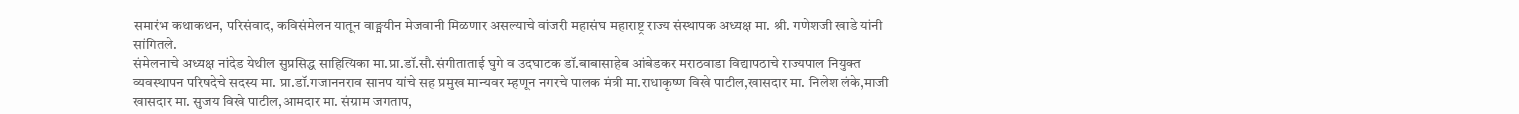समारंभ कथाकथन, परिसंवाद, कविसंमेलन यातून वाङ्मयीन मेजवानी मिळणार असल्याचे वांजरी महासंघ महाराष्ट्र राज्य संस्थापक अध्यक्ष मा. श्री. गणेशजी खाडे यांनी सांगितले.
संमेलनाचे अध्यक्ष नांदेड येथील सुप्रसिद्ध साहित्यिका मा.प्रा.डॉ.सौ.संगीताताई घुगे व उदघाटक डॉ.बाबासाहेब आंबेडकर मराठवाडा विद्यापठाचे राज्यपाल नियुक्त व्यवस्थापन परिषदेचे सदस्य मा. प्रा.डॉ.गजाननराव सानप यांचे सह प्रमुख मान्यवर म्हणून नगरचे पालक मंत्री मा.राधाकृष्ण विखे पाटील,खासदार मा. निलेश लंके,माजी खासदार मा. सुजय विखे पाटील,आमदार मा. संग्राम जगताप,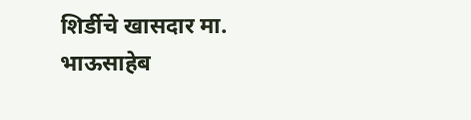शिर्डीचे खासदार मा. भाऊसाहेब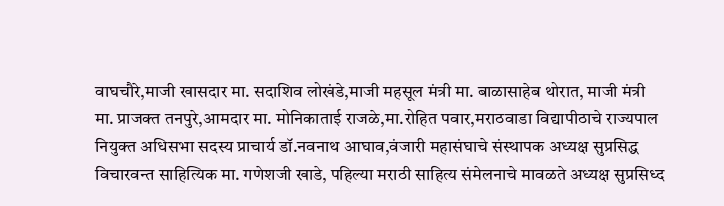वाघचौरे,माजी खासदार मा. सदाशिव लोखंडे,माजी महसूल मंत्री मा. बाळासाहेब थोरात, माजी मंत्री मा. प्राजक्त तनपुरे,आमदार मा. मोनिकाताई राजळे,मा.रोहित पवार,मराठवाडा विद्यापीठाचे राज्यपाल नियुक्त अधिसभा सदस्य प्राचार्य डॉ.नवनाथ आघाव,वंजारी महासंघाचे संस्थापक अध्यक्ष सुप्रसिद्ध विचारवन्त साहित्यिक मा. गणेशजी खाडे, पहिल्या मराठी साहित्य संमेलनाचे मावळते अध्यक्ष सुप्रसिध्द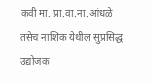कवी मा. प्रा.वा.ना.आंधळे तसेच नाशिक येथील सुप्रसिद्ध उद्योजक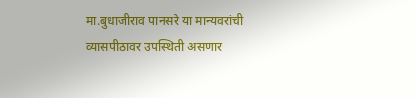मा.बुधाजीराव पानसरे या मान्यवरांची व्यासपीठावर उपस्थिती असणार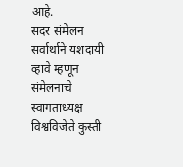आहे.
सदर संमेलन सर्वार्थाने यशदायी व्हावे म्हणून संमेलनाचे स्वागताध्यक्ष विश्वविजेते कुस्ती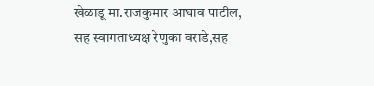खेळाडू मा.राजकुमार आघाव पाटील, सह स्वागताध्यक्ष रेणुका वराडे,सह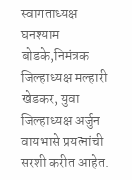स्वागताध्यक्ष घनश्याम बोडके,निमंत्रक जिल्हाध्यक्ष मल्हारी खेडकर, युवा जिल्हाध्यक्ष अर्जुन वायभासे प्रयत्नांची सरशी करीत आहेत.